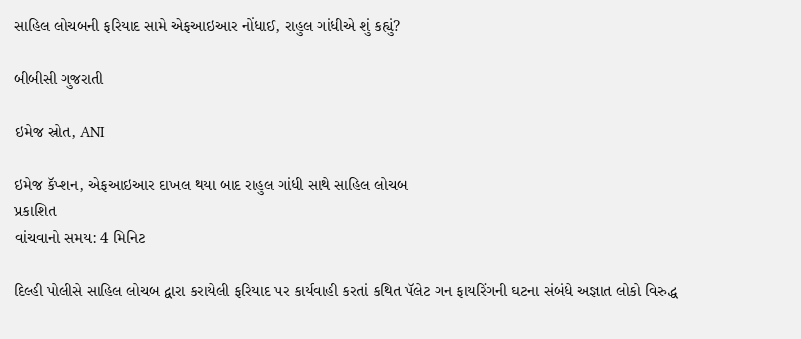સાહિલ લોચબની ફરિયાદ સામે એફઆઇઆર નોંધાઈ, રાહુલ ગાંધીએ શું કહ્યું?

બીબીસી ગુજરાતી

ઇમેજ સ્રોત, ANI

ઇમેજ કૅપ્શન, એફઆઇઆર દાખલ થયા બાદ રાહુલ ગાંધી સાથે સાહિલ લોચબ
પ્રકાશિત
વાંચવાનો સમય: 4 મિનિટ

દિલ્હી પોલીસે સાહિલ લોચબ દ્વારા કરાયેલી ફરિયાદ પર કાર્યવાહી કરતાં કથિત પૅલેટ ગન ફાયરિંગની ઘટના સંબંધે અજ્ઞાત લોકો વિરુદ્ધ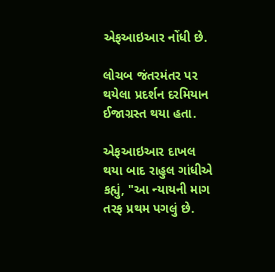એફઆઇઆર નોંધી છે.

લોચબ જંતરમંતર પર થયેલા પ્રદર્શન દરમિયાન ઈજાગ્રસ્ત થયા હતા.

એફઆઇઆર દાખલ થયા બાદ રાહુલ ગાંધીએ કહ્યું, "આ ન્યાયની માગ તરફ પ્રથમ પગલું છે.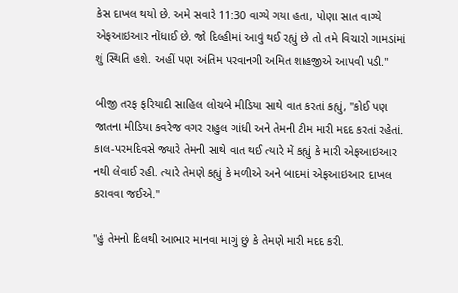કેસ દાખલ થયો છે. અમે સવારે 11:30 વાગ્યે ગયા હતા, પોણા સાત વાગ્યે એફઆઇઆર નોંધાઈ છે. જો દિલ્હીમાં આવું થઈ રહ્યું છે તો તમે વિચારો ગામડાંમાં શું સ્થિતિ હશે. અહીં પણ અંતિમ પરવાનગી અમિત શાહજીએ આપવી પડી."

બીજી તરફ ફરિયાદી સાહિલ લોચબે મીડિયા સાથે વાત કરતાં કહ્યું, "કોઈ પણ જાતના મીડિયા કવરેજ વગર રાહુલ ગાંધી અને તેમની ટીમ મારી મદદ કરતાં રહેતાં. કાલ-પરમદિવસે જ્યારે તેમની સાથે વાત થઈ ત્યારે મેં કહ્યું કે મારી એફઆઇઆર નથી લેવાઈ રહી. ત્યારે તેમણે કહ્યું કે મળીએ અને બાદમાં એફઆઇઆર દાખલ કરાવવા જઈએ."

"હું તેમનો દિલથી આભાર માનવા માગું છું કે તેમણે મારી મદદ કરી.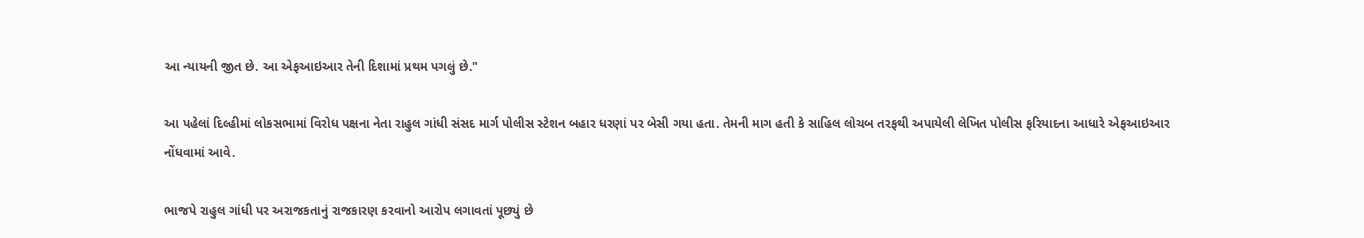આ ન્યાયની જીત છે. આ એફઆઇઆર તેની દિશામાં પ્રથમ પગલું છે."

આ પહેલાં દિલ્હીમાં લોકસભામાં વિરોધ પક્ષના નેતા રાહુલ ગાંધી સંસદ માર્ગ પોલીસ સ્ટેશન બહાર ધરણાં પર બેસી ગયા હતા. તેમની માગ હતી કે સાહિલ લોચબ તરફથી અપાયેલી લેખિત પોલીસ ફરિયાદના આધારે એફઆઇઆર નોંધવામાં આવે.

ભાજપે રાહુલ ગાંધી પર અરાજકતાનું રાજકારણ કરવાનો આરોપ લગાવતાં પૂછ્યું છે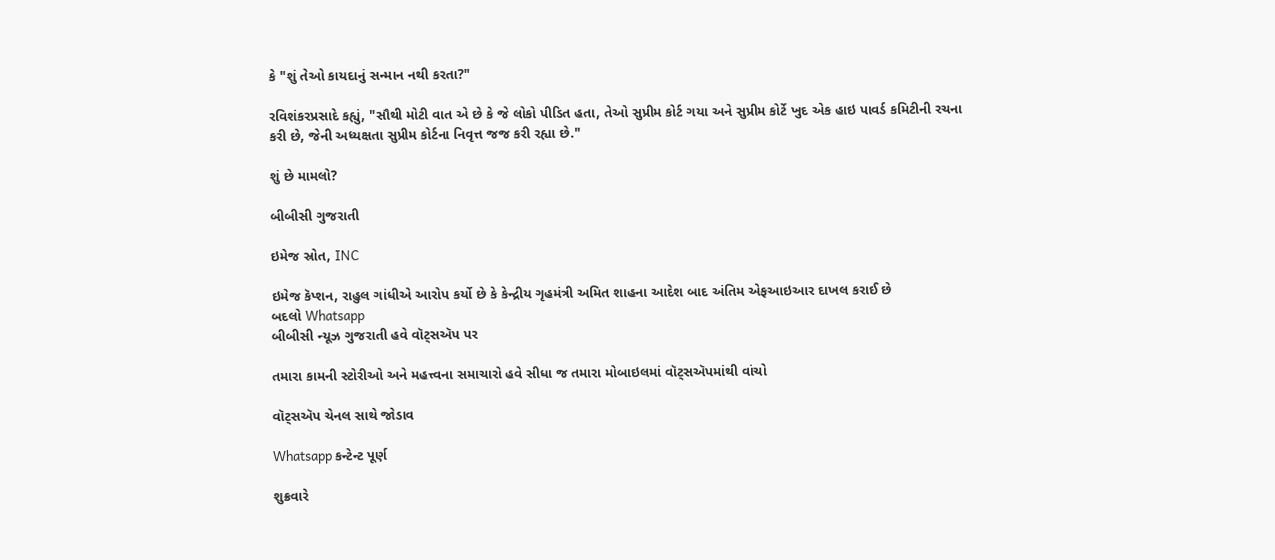કે "શું તેઓ કાયદાનું સન્માન નથી કરતા?"

રવિશંકરપ્રસાદે કહ્યું, "સૌથી મોટી વાત એ છે કે જે લોકો પીડિત હતા, તેઓ સુપ્રીમ કોર્ટ ગયા અને સુપ્રીમ કોર્ટે ખુદ એક હાઇ પાવર્ડ કમિટીની રચના કરી છે, જેની અધ્યક્ષતા સુપ્રીમ કોર્ટના નિવૃત્ત જજ કરી રહ્યા છે."

શું છે મામલો?

બીબીસી ગુજરાતી

ઇમેજ સ્રોત, INC

ઇમેજ કૅપ્શન, રાહુલ ગાંધીએ આરોપ કર્યો છે કે કેન્દ્રીય ગૃહમંત્રી અમિત શાહના આદેશ બાદ અંતિમ એફઆઇઆર દાખલ કરાઈ છે
બદલો Whatsapp
બીબીસી ન્યૂઝ ગુજરાતી હવે વૉટ્સઍપ પર

તમારા કામની સ્ટોરીઓ અને મહત્ત્વના સમાચારો હવે સીધા જ તમારા મોબાઇલમાં વૉટ્સઍપમાંથી વાંચો

વૉટ્સઍપ ચેનલ સાથે જોડાવ

Whatsapp કન્ટેન્ટ પૂર્ણ

શુક્રવારે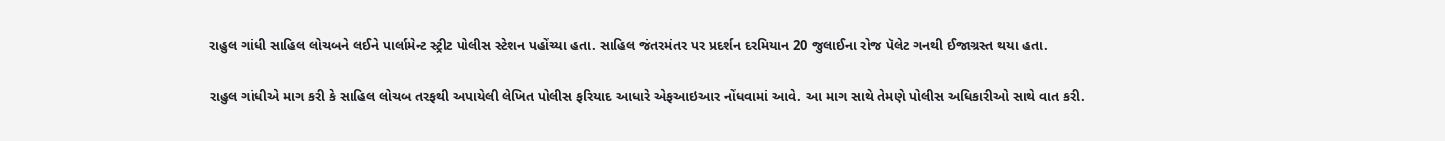રાહુલ ગાંધી સાહિલ લોચબને લઈને પાર્લામેન્ટ સ્ટ્રીટ પોલીસ સ્ટેશન પહોંચ્યા હતા. સાહિલ જંતરમંતર પર પ્રદર્શન દરમિયાન 20 જુલાઈના રોજ પૅલેટ ગનથી ઈજાગ્રસ્ત થયા હતા.

રાહુલ ગાંધીએ માગ કરી કે સાહિલ લોચબ તરફથી અપાયેલી લેખિત પોલીસ ફરિયાદ આધારે એફઆઇઆર નોંધવામાં આવે. આ માગ સાથે તેમણે પોલીસ અધિકારીઓ સાથે વાત કરી.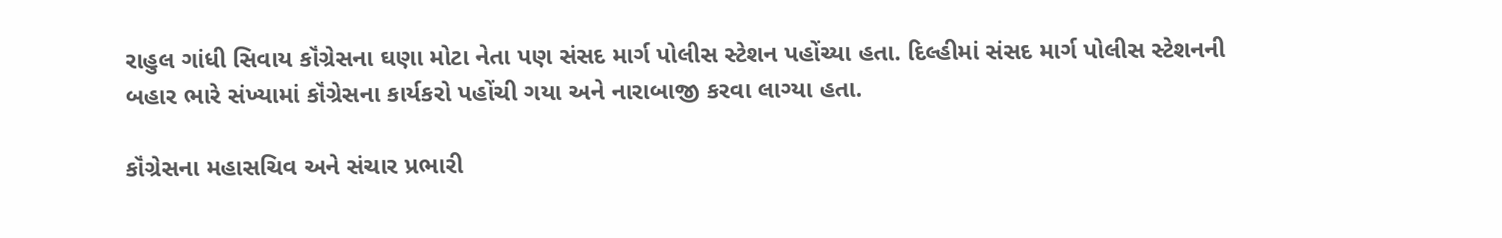રાહુલ ગાંધી સિવાય કૉંગ્રેસના ઘણા મોટા નેતા પણ સંસદ માર્ગ પોલીસ સ્ટેશન પહોંચ્યા હતા. દિલ્હીમાં સંસદ માર્ગ પોલીસ સ્ટેશનની બહાર ભારે સંખ્યામાં કૉંગ્રેસના કાર્યકરો પહોંચી ગયા અને નારાબાજી કરવા લાગ્યા હતા.

કૉંગ્રેસના મહાસચિવ અને સંચાર પ્રભારી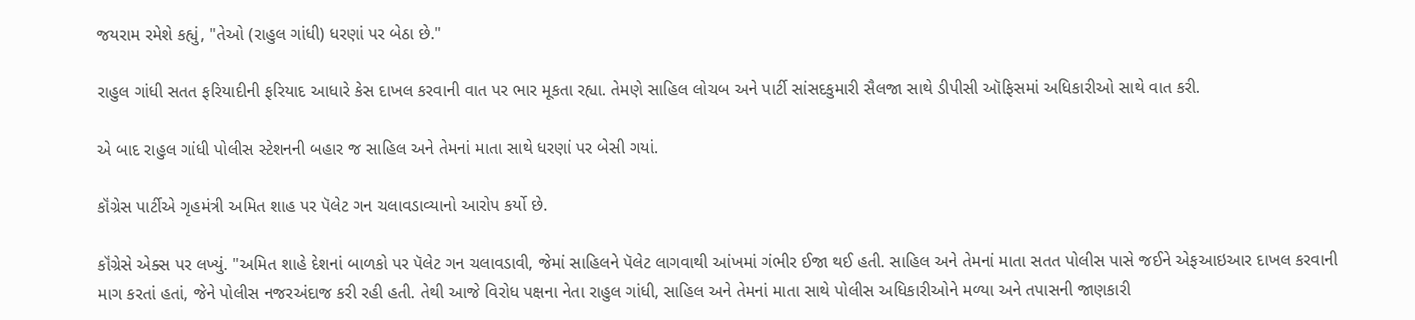જયરામ રમેશે કહ્યું, "તેઓ (રાહુલ ગાંધી) ધરણાં પર બેઠા છે."

રાહુલ ગાંધી સતત ફરિયાદીની ફરિયાદ આધારે કેસ દાખલ કરવાની વાત પર ભાર મૂકતા રહ્યા. તેમણે સાહિલ લોચબ અને પાર્ટી સાંસદકુમારી સૈલજા સાથે ડીપીસી ઑફિસમાં અધિકારીઓ સાથે વાત કરી.

એ બાદ રાહુલ ગાંધી પોલીસ સ્ટેશનની બહાર જ સાહિલ અને તેમનાં માતા સાથે ધરણાં પર બેસી ગયાં.

કૉંગ્રેસ પાર્ટીએ ગૃહમંત્રી અમિત શાહ પર પૅલેટ ગન ચલાવડાવ્યાનો આરોપ કર્યો છે.

કૉંગ્રેસે એક્સ પર લખ્યું. "અમિત શાહે દેશનાં બાળકો પર પૅલેટ ગન ચલાવડાવી, જેમાં સાહિલને પૅલેટ લાગવાથી આંખમાં ગંભીર ઈજા થઈ હતી. સાહિલ અને તેમનાં માતા સતત પોલીસ પાસે જઈને એફઆઇઆર દાખલ કરવાની માગ કરતાં હતાં, જેને પોલીસ નજરઅંદાજ કરી રહી હતી. તેથી આજે વિરોધ પક્ષના નેતા રાહુલ ગાંધી, સાહિલ અને તેમનાં માતા સાથે પોલીસ અધિકારીઓને મળ્યા અને તપાસની જાણકારી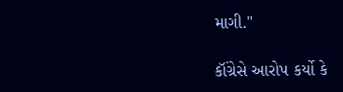માગી."

કૉંગ્રેસે આરોપ કર્યો કે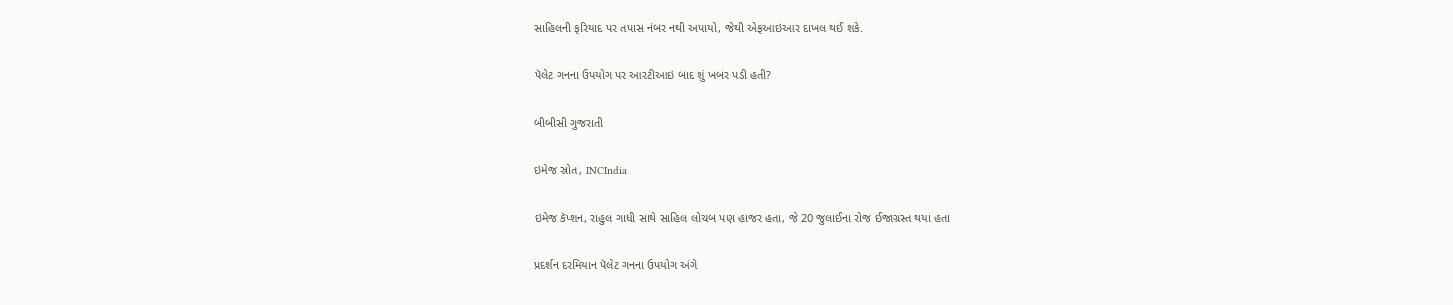સાહિલની ફરિયાદ પર તપાસ નંબર નથી અપાયો, જેથી એફઆઇઆર દાખલ થઈ શકે.

પૅલેટ ગનના ઉપયોગ પર આરટીઆઇ બાદ શું ખબર પડી હતી?

બીબીસી ગુજરાતી

ઇમેજ સ્રોત, INCIndia

ઇમેજ કૅપ્શન, રાહુલ ગાધી સાથે સાહિલ લોચબ પણ હાજર હતા, જે 20 જુલાઈના રોજ ઈજાગ્રસ્ત થયા હતા

પ્રદર્શન દરમિયાન પૅલેટ ગનના ઉપયોગ અંગે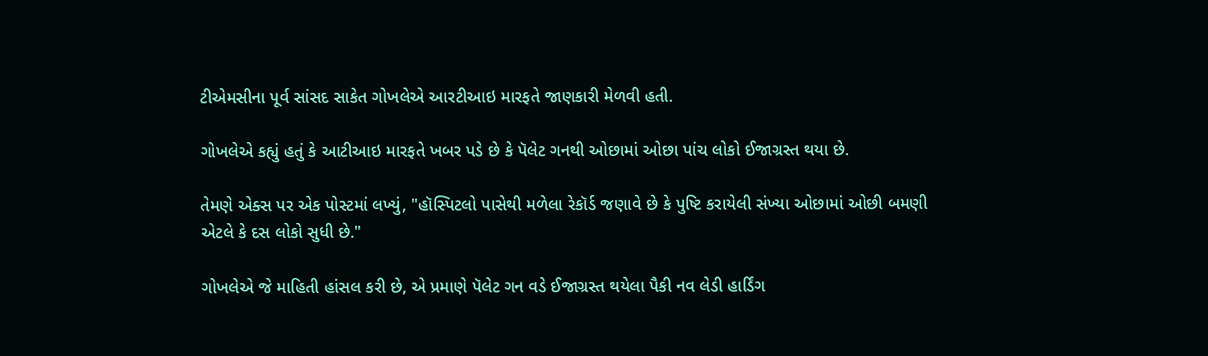ટીએમસીના પૂર્વ સાંસદ સાકેત ગોખલેએ આરટીઆઇ મારફતે જાણકારી મેળવી હતી.

ગોખલેએ કહ્યું હતું કે આટીઆઇ મારફતે ખબર પડે છે કે પૅલેટ ગનથી ઓછામાં ઓછા પાંચ લોકો ઈજાગ્રસ્ત થયા છે.

તેમણે એક્સ પર એક પોસ્ટમાં લખ્યું, "હૉસ્પિટલો પાસેથી મળેલા રેકૉર્ડ જણાવે છે કે પુષ્ટિ કરાયેલી સંખ્યા ઓછામાં ઓછી બમણી એટલે કે દસ લોકો સુધી છે."

ગોખલેએ જે માહિતી હાંસલ કરી છે, એ પ્રમાણે પૅલેટ ગન વડે ઈજાગ્રસ્ત થયેલા પૈકી નવ લેડી હાર્ડિંગ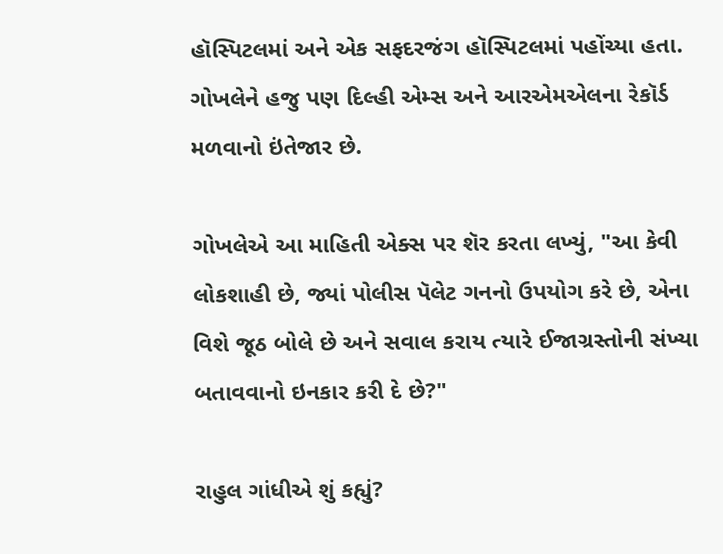હૉસ્પિટલમાં અને એક સફદરજંગ હૉસ્પિટલમાં પહોંચ્યા હતા. ગોખલેને હજુ પણ દિલ્હી એમ્સ અને આરએમએલના રેકૉર્ડ મળવાનો ઇંતેજાર છે.

ગોખલેએ આ માહિતી એક્સ પર શૅર કરતા લખ્યું, "આ કેવી લોકશાહી છે, જ્યાં પોલીસ પૅલેટ ગનનો ઉપયોગ કરે છે, એના વિશે જૂઠ બોલે છે અને સવાલ કરાય ત્યારે ઈજાગ્રસ્તોની સંખ્યા બતાવવાનો ઇનકાર કરી દે છે?"

રાહુલ ગાંધીએ શું કહ્યું?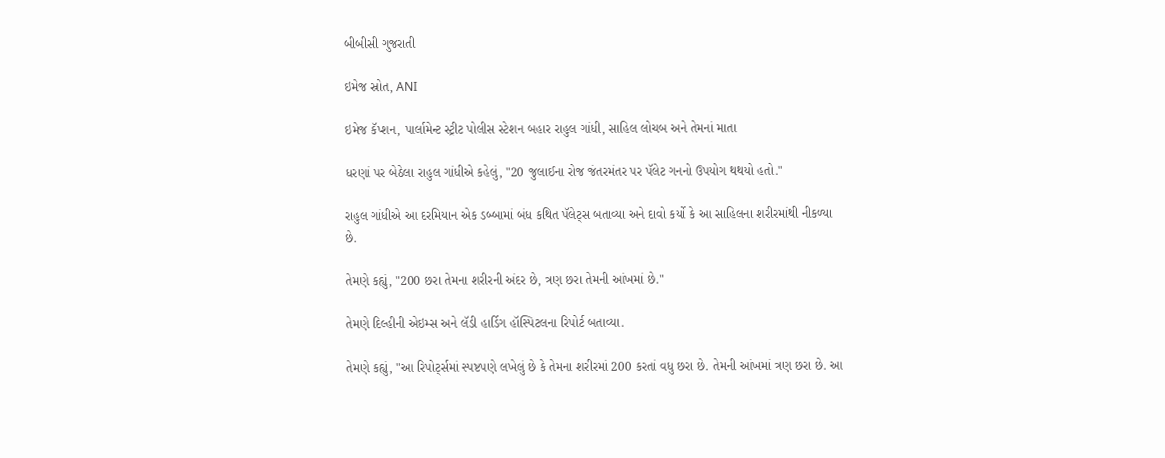બીબીસી ગુજરાતી

ઇમેજ સ્રોત, ANI

ઇમેજ કૅપ્શન, પાર્લામેન્ટ સ્ટ્રીટ પોલીસ સ્ટેશન બહાર રાહુલ ગાંધી, સાહિલ લોચબ અને તેમનાં માતા

ધરણાં પર બેઠેલા રાહુલ ગાંધીએ કહેલું, "20 જુલાઈના રોજ જંતરમંતર પર પૅલેટ ગનનો ઉપયોગ થથયો હતો."

રાહુલ ગાંધીએ આ દરમિયાન એક ડબ્બામાં બંધ કથિત પૅલેટ્સ બતાવ્યા અને દાવો કર્યો કે આ સાહિલના શરીરમાંથી નીકળ્યા છે.

તેમણે કહ્યું, "200 છરા તેમના શરીરની અંદર છે, ત્રણ છરા તેમની આંખમાં છે."

તેમણે દિલ્હીની એઇમ્સ અને લૅડી હાર્ડિગ હૉસ્પિટલના રિપોર્ટ બતાવ્યા.

તેમણે કહ્યું, "આ રિપોર્ટ્સમાં સ્પષ્ટપણે લખેલું છે કે તેમના શરીરમાં 200 કરતાં વધુ છરા છે. તેમની આંખમાં ત્રણ છરા છે. આ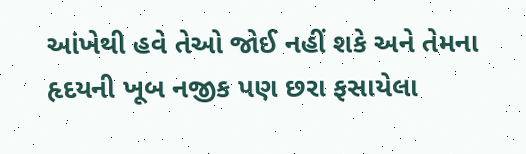આંખેથી હવે તેઓ જોઈ નહીં શકે અને તેમના હૃદયની ખૂબ નજીક પણ છરા ફસાયેલા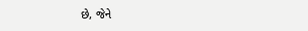છે, જેને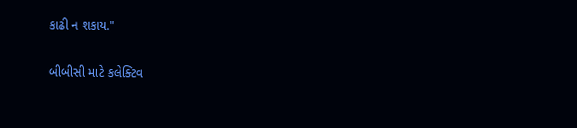કાઢી ન શકાય."

બીબીસી માટે કલેક્ટિવ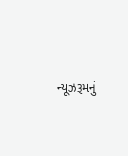ન્યૂઝરૂમનું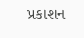પ્રકાશન